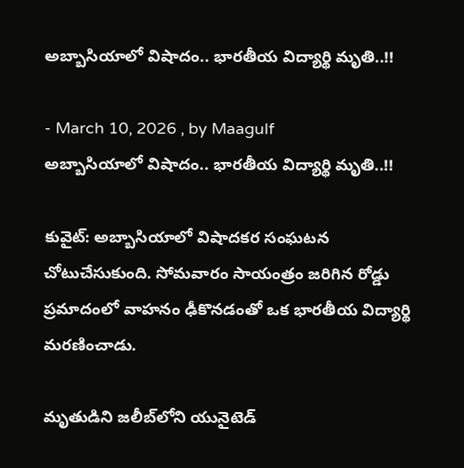అబ్బాసియాలో విషాదం.. భారతీయ విద్యార్థి మృతి..!!

- March 10, 2026 , by Maagulf
అబ్బాసియాలో విషాదం.. భారతీయ విద్యార్థి మృతి..!!

కువైట్: అబ్బాసియాలో విషాదకర సంఘటన చోటుచేసుకుంది. సోమవారం సాయంత్రం జరిగిన రోడ్డు ప్రమాదంలో వాహనం ఢీకొనడంతో ఒక భారతీయ విద్యార్థి మరణించాడు.

మృతుడిని జలీబ్‌లోని యునైటెడ్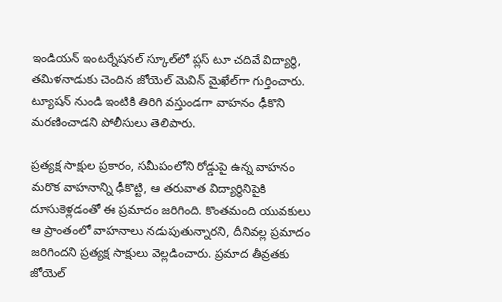ఇండియన్ ఇంటర్నేషనల్ స్కూల్‌లో ప్లస్ టూ చదివే విద్యార్థి, తమిళనాడుకు చెందిన జోయెల్ మెవిన్ మైఖేల్‌గా గుర్తించారు.  ట్యూషన్ నుండి ఇంటికి తిరిగి వస్తుండగా వాహనం ఢీకొని మరణించాడని పోలీసులు తెలిపారు.

ప్రత్యక్ష సాక్షుల ప్రకారం, సమీపంలోని రోడ్డుపై ఉన్న వాహనం మరొక వాహనాన్ని ఢీకొట్టి, ఆ తరువాత విద్యార్థినిపైకి దూసుకెళ్లడంతో ఈ ప్రమాదం జరిగింది. కొంతమంది యువకులు ఆ ప్రాంతంలో వాహనాలు నడుపుతున్నారని, దీనివల్ల ప్రమాదం జరిగిందని ప్రత్యక్ష సాక్షులు వెల్లడించారు. ప్రమాద తీవ్రతకు  జోయెల్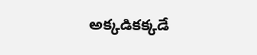అక్కడికక్కడే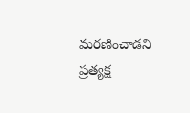మరణించాడని ప్రత్యక్ష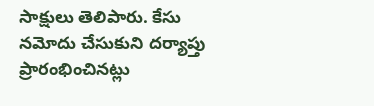సాక్షులు తెలిపారు. కేసు నమోదు చేసుకుని దర్యాప్తు ప్రారంభించినట్లు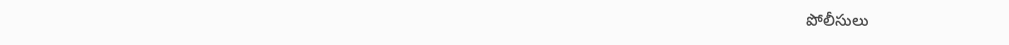పోలీసులు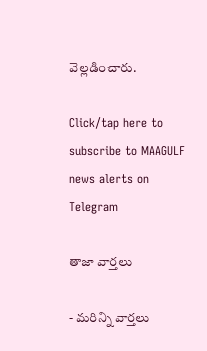వెల్లడించారు.

Click/tap here to subscribe to MAAGULF news alerts on Telegram

తాజా వార్తలు

- మరిన్ని వార్తలు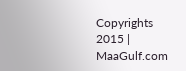Copyrights 2015 | MaaGulf.com